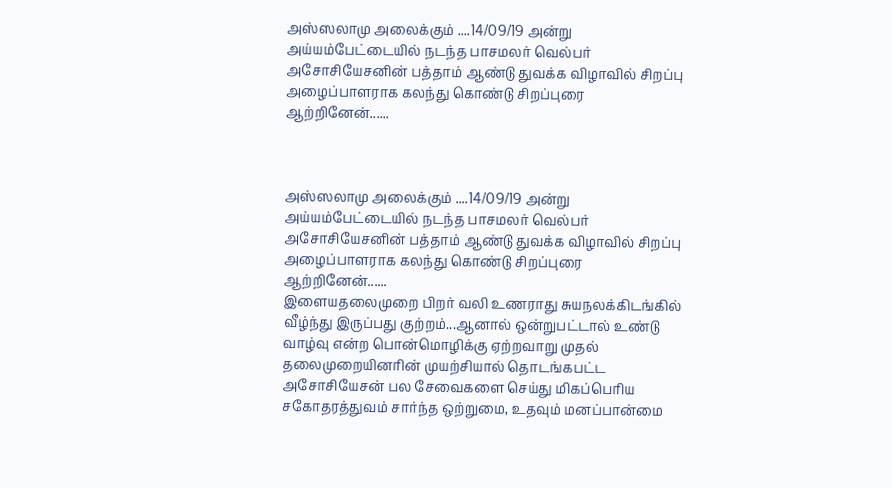அஸ்ஸலாமு அலைக்கும் ....14/09/19 அன்று அய்யம்பேட்டையில் நடந்த பாசமலர் வெல்பர் அசோசியேசனின் பத்தாம் ஆண்டு துவக்க விழாவில் சிறப்பு அழைப்பாளராக கலந்து கொண்டு சிறப்புரை ஆற்றினேன்......



அஸ்ஸலாமு அலைக்கும் ....14/09/19 அன்று அய்யம்பேட்டையில் நடந்த பாசமலர் வெல்பர் அசோசியேசனின் பத்தாம் ஆண்டு துவக்க விழாவில் சிறப்பு அழைப்பாளராக கலந்து கொண்டு சிறப்புரை ஆற்றினேன்......
இளையதலைமுறை பிறர் வலி உணராது சுயநலக்கிடங்கில் வீழ்ந்து இருப்பது குற்றம்...ஆனால் ஒன்றுபட்டால் உண்டு வாழ்வு என்ற பொன்மொழிக்கு ஏற்றவாறு முதல் தலைமுறையினரின் முயற்சியால் தொடங்கபட்ட அசோசியேசன் பல சேவைகளை செய்து மிகப்பெரிய சகோதரத்துவம் சார்ந்த ஒற்றுமை, உதவும் மனப்பான்மை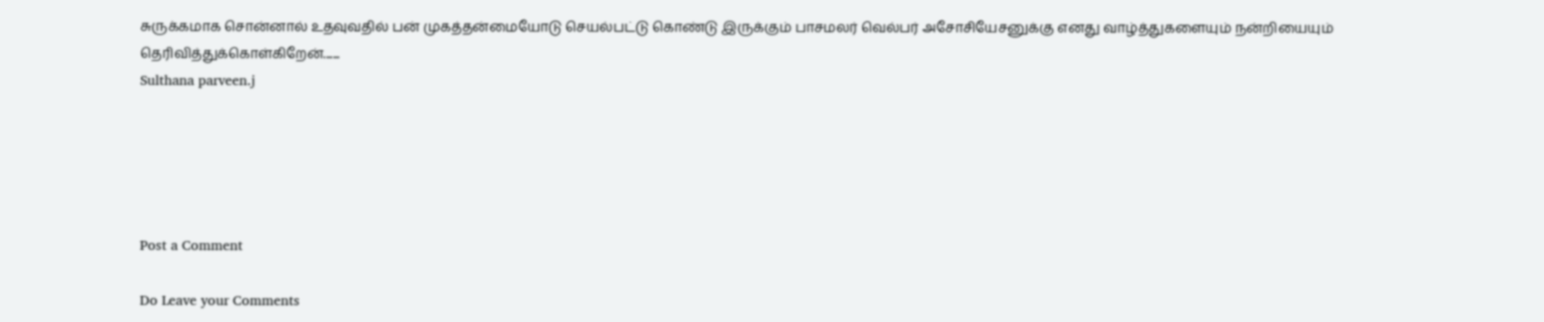சுருக்கமாக சொன்னால் உதவுவதில் பன் முகத்தன்மையோடு செயல்பட்டு கொண்டு இருக்கும் பாசமலர் வெல்பர் அசோசியேசனுக்கு எனது வாழ்த்துகளையும் நன்றியையும் தெரிவித்துக்கொள்கிறேன்.......
Sulthana parveen.j





Post a Comment

Do Leave your Comments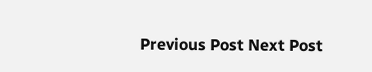Previous Post Next Post